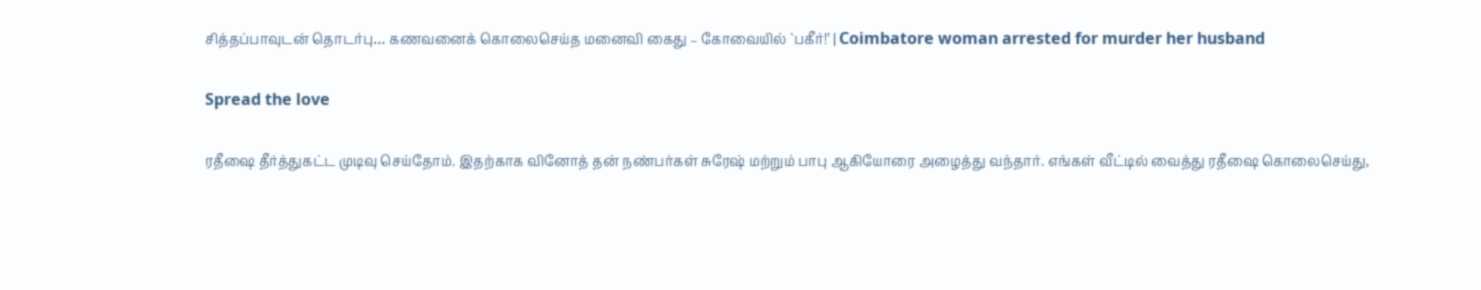சித்தப்பாவுடன் தொடர்பு… கணவனைக் கொலைசெய்த மனைவி கைது – கோவையில் `பகீர்!’ | Coimbatore woman arrested for murder her husband

Spread the love

ரதீஷை தீர்த்துகட்ட முடிவு செய்தோம். இதற்காக வினோத் தன் நண்பர்கள் சுரேஷ் மற்றும் பாபு ஆகியோரை அழைத்து வந்தார். எங்கள் வீட்டில் வைத்து ரதீஷை கொலைசெய்து,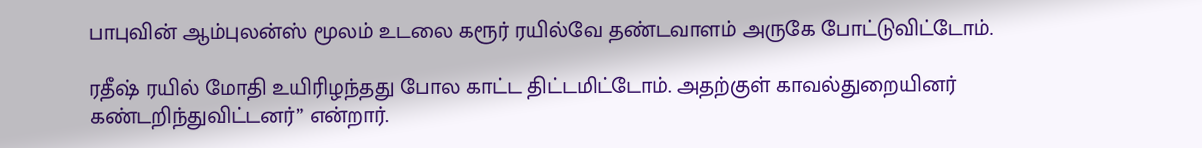பாபுவின் ஆம்புலன்ஸ் மூலம் உடலை கரூர் ரயில்வே தண்டவாளம் அருகே போட்டுவிட்டோம்.

ரதீஷ் ரயில் மோதி உயிரிழந்தது போல காட்ட திட்டமிட்டோம். அதற்குள் காவல்துறையினர் கண்டறிந்துவிட்டனர்” என்றார்.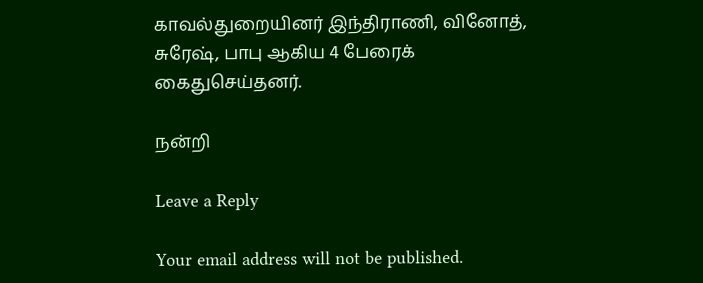காவல்துறையினர் இந்திராணி, வினோத், சுரேஷ், பாபு ஆகிய 4 பேரைக் கைதுசெய்தனர்.

நன்றி

Leave a Reply

Your email address will not be published.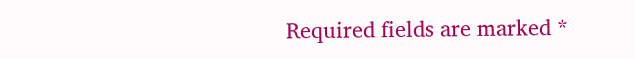Required fields are marked *